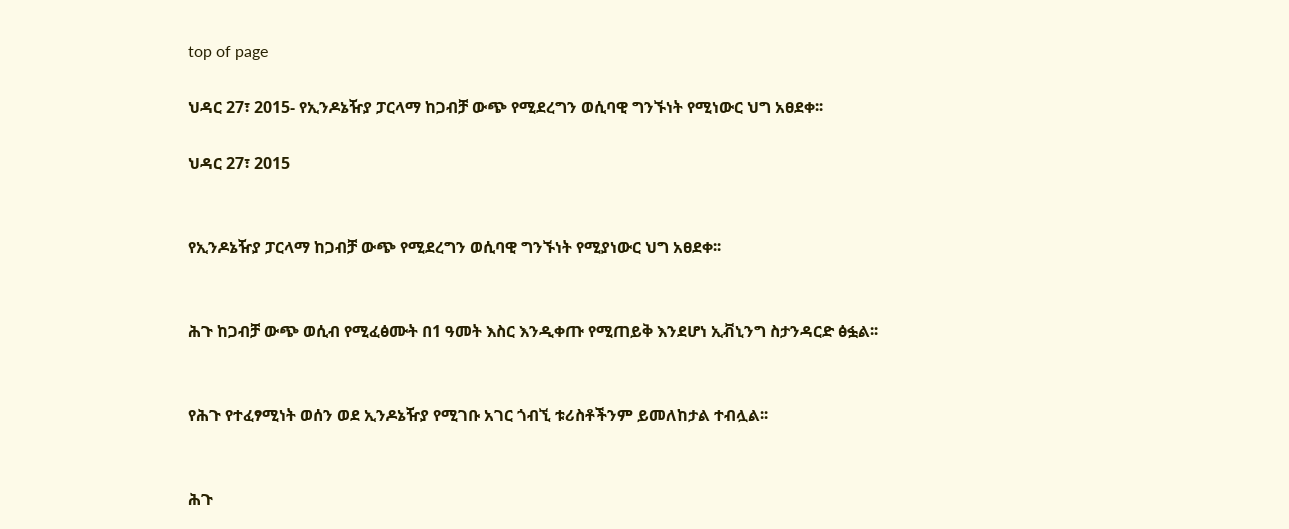top of page

ህዳር 27፣ 2015- የኢንዶኔዥያ ፓርላማ ከጋብቻ ውጭ የሚደረግን ወሲባዊ ግንኙነት የሚነውር ህግ አፀደቀ፡፡

ህዳር 27፣ 2015


የኢንዶኔዥያ ፓርላማ ከጋብቻ ውጭ የሚደረግን ወሲባዊ ግንኙነት የሚያነውር ህግ አፀደቀ፡፡


ሕጉ ከጋብቻ ውጭ ወሲብ የሚፈፅሙት በ1 ዓመት እስር እንዲቀጡ የሚጠይቅ እንደሆነ ኢቭኒንግ ስታንዳርድ ፅፏል፡፡


የሕጉ የተፈፃሚነት ወሰን ወደ ኢንዶኔዥያ የሚገቡ አገር ጎብኚ ቱሪስቶችንም ይመለከታል ተብሏል፡፡


ሕጉ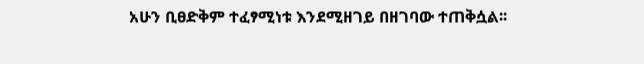አሁን ቢፀድቅም ተፈፃሚነቱ እንደሚዘገይ በዘገባው ተጠቅሷል፡፡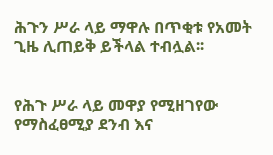ሕጉን ሥራ ላይ ማዋሉ በጥቂቱ የአመት ጊዜ ሊጠይቅ ይችላል ተብሏል፡፡


የሕጉ ሥራ ላይ መዋያ የሚዘገየው የማስፈፀሚያ ደንብ እና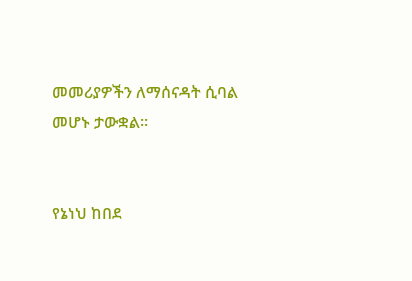መመሪያዎችን ለማሰናዳት ሲባል መሆኑ ታውቋል፡፡


የኔነህ ከበደ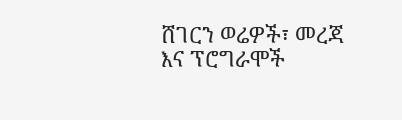ሸገርን ወሬዎች፣ መረጃ እና ፕሮግራሞች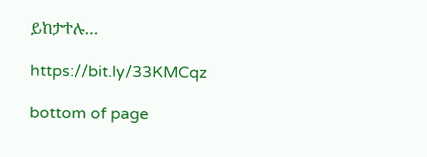ይከታተሉ…

https://bit.ly/33KMCqz

bottom of page